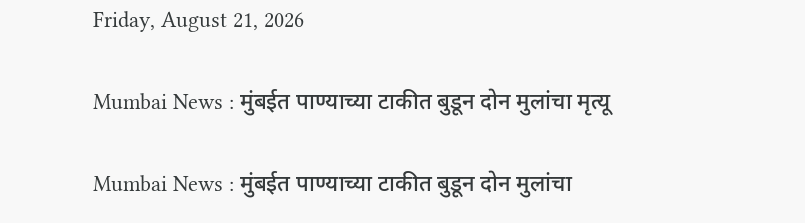Friday, August 21, 2026

Mumbai News : मुंबईत पाण्याच्या टाकीत बुडून दोन मुलांचा मृत्यू

Mumbai News : मुंबईत पाण्याच्या टाकीत बुडून दोन मुलांचा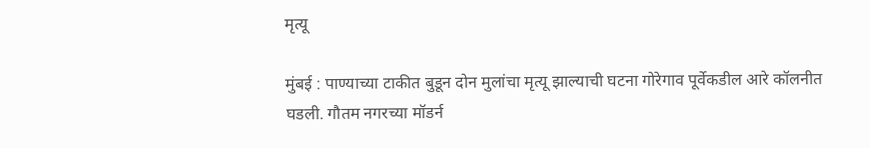मृत्यू

मुंबई : पाण्याच्या टाकीत बुडून दोन मुलांचा मृत्यू झाल्याची घटना गोरेगाव पूर्वेकडील आरे कॉलनीत घडली. गौतम नगरच्या मॉडर्न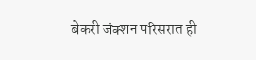बेकरी जंक्शन परिसरात ही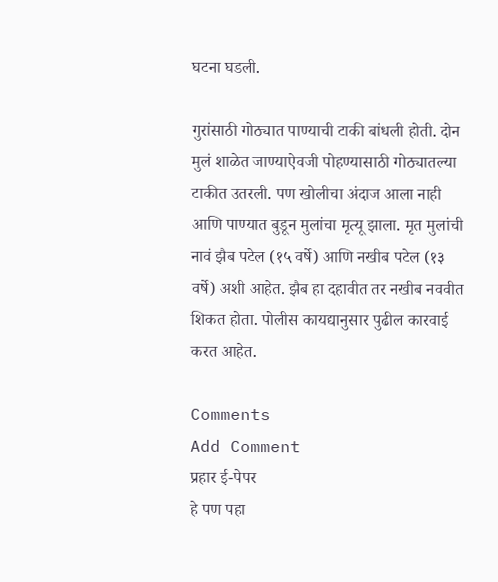घटना घडली.

गुरांसाठी गोठ्यात पाण्याची टाकी बांधली होती. दोन मुलं शाळेत जाण्याऐवजी पोहण्यासाठी गोठ्यातल्या टाकीत उतरली. पण खोलीचा अंदाज आला नाही आणि पाण्यात बुडून मुलांचा मृत्यू झाला. मृत मुलांची नावं झैब पटेल (१५ वर्षे) आणि नखीब पटेल (१३ वर्षे) अशी आहेत. झैब हा दहावीत तर नखीब नववीत शिकत होता. पोलीस कायद्यानुसार पुढील कारवाई करत आहेत.

Comments
Add Comment
प्रहार ई-पेपर
हे पण पहा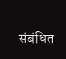संबंधित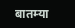बातम्या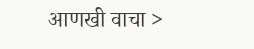आणखी वाचा >